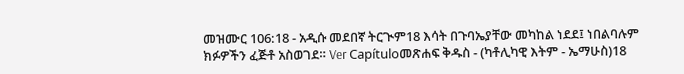መዝሙር 106:18 - አዲሱ መደበኛ ትርጒም18 እሳት በጉባኤያቸው መካከል ነደደ፤ ነበልባሉም ክፉዎችን ፈጅቶ አስወገደ። Ver Capítuloመጽሐፍ ቅዱስ - (ካቶሊካዊ እትም - ኤማሁስ)18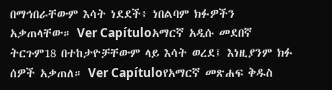በማኅበራቸውም እሳት ነደደች፥ ነበልባም ክፉዎችን አቃጠላቸው። Ver Capítuloአማርኛ አዲሱ መደበኛ ትርጉም18 በተከታዮቻቸውም ላይ እሳት ወረደ፤ እነዚያንም ክፉ ሰዎች አቃጠለ። Ver Capítuloየአማርኛ መጽሐፍ ቅዱስ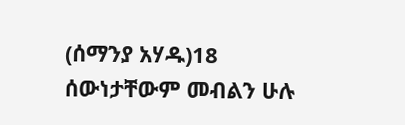(ሰማንያ አሃዱ)18 ሰውነታቸውም መብልን ሁሉ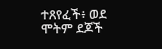ተጸየፈች፥ ወደ ሞትም ደጆች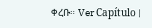ቀረቡ። Ver Capítulo |